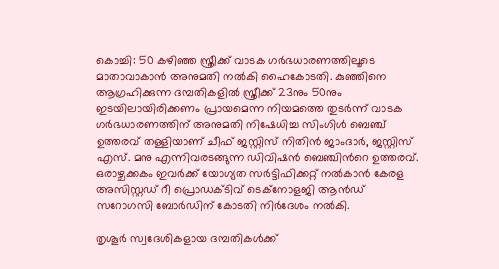കൊച്ചി: 50 കഴിഞ്ഞ സ്ത്രീക്ക് വാടക ഗർഭധാരണത്തിലൂടെ മാതാവാകാൻ അനുമതി നൽകി ഹൈകോടതി. കുഞ്ഞിനെ ആഗ്രഹിക്കുന്ന ദമ്പതികളിൽ സ്ത്രീക്ക് 23നും 50നും ഇടയിലായിരിക്കണം പ്രായമെന്ന നിയമത്തെ തുടർന്ന് വാടക ഗർഭധാരണത്തിന് അനുമതി നിഷേധിച്ച സിംഗിൾ ബെഞ്ച് ഉത്തരവ് തള്ളിയാണ് ചീഫ് ജസ്റ്റിസ് നിതിൻ ജാംദാർ, ജസ്റ്റിസ് എസ്. മനു എന്നിവരടങ്ങുന്ന ഡിവിഷൻ ബെഞ്ചിന്‍റെ ഉത്തരവ്. ഒരാഴ്ചക്കകം ഇവർക്ക് യോഗ്യത സർട്ടിഫിക്കറ്റ് നൽകാൻ കേരള അസിസ്റ്റഡ് റീ പ്രൊഡക്ടിവ് ടെക്നോളജി ആൻഡ് സറോഗസി ബോർഡിന് കോടതി നിർദേശം നൽകി.

തൃശൂർ സ്വദേശികളായ ദമ്പതികൾക്ക്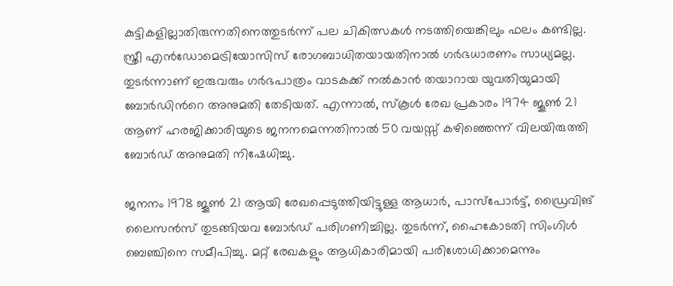കുട്ടികളില്ലാതിരുന്നതിനെത്തുടർന്ന് പല ചികിത്സകൾ നടത്തിയെങ്കിലും ഫലം കണ്ടില്ല. സ്ത്രീ എൻഡോമെട്രിയോസിസ് രോഗബാധിതയായതിനാൽ ഗർഭധാരണം സാധ്യമല്ല. തുടർന്നാണ് ഇരുവരും ഗർഭപാത്രം വാടകക്ക് നൽകാൻ തയാറായ യുവതിയുമായി ബോർഡിന്‍റെ അനുമതി തേടിയത്. എന്നാൽ, സ്കൂൾ രേഖ പ്രകാരം 1974 ജൂൺ 21 ആണ് ഹരജിക്കാരിയുടെ ജനനമെന്നതിനാൽ 50 വയസ്സ് കഴിഞ്ഞെന്ന് വിലയിരുത്തി ബോർഡ് അനുമതി നിഷേധിച്ചു.

ജനനം 1978 ജൂൺ 21 ആയി രേഖപ്പെടുത്തിയിട്ടുള്ള ആധാർ, പാസ്പോർട്ട്, ഡ്രൈവിങ് ലൈസൻസ് തുടങ്ങിയവ ബോർഡ് പരിഗണിച്ചില്ല. തുടർന്ന്, ഹൈകോടതി സിംഗിൾ ബെഞ്ചിനെ സമീപിച്ചു. മറ്റ് രേഖകളും ആധികാരിമായി പരിശോധിക്കാമെന്നും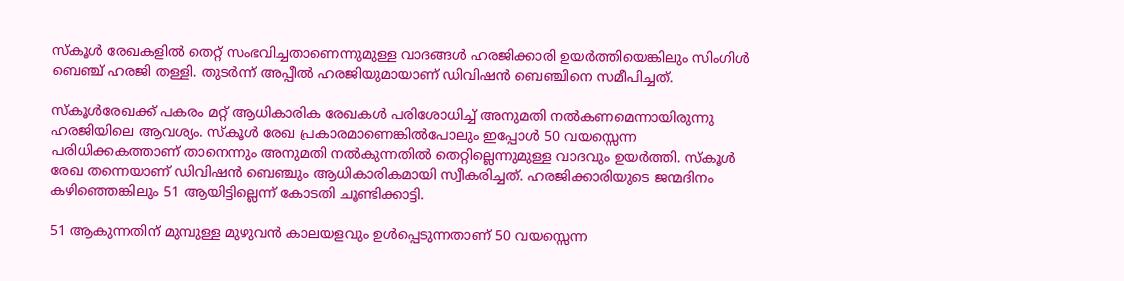സ്കൂൾ രേഖകളിൽ തെറ്റ് സംഭവിച്ചതാണെന്നുമുള്ള വാദങ്ങൾ ഹരജിക്കാരി ഉയർത്തിയെങ്കിലും സിംഗിൾ ബെഞ്ച് ഹരജി തള്ളി. തുടർന്ന് അപ്പീൽ ഹരജിയുമായാണ് ഡിവിഷൻ ബെഞ്ചിനെ സമീപിച്ചത്.

സ്കൂൾരേഖക്ക് പകരം മറ്റ് ആധികാരിക രേഖകൾ പരിശോധിച്ച് അനുമതി നൽകണമെന്നായിരുന്നു ഹരജിയിലെ ആവശ്യം. സ്കൂൾ രേഖ പ്രകാരമാണെങ്കിൽപോലും ഇപ്പോൾ 50 വയസ്സെന്ന പരിധിക്കകത്താണ് താനെന്നും അനുമതി നൽകുന്നതിൽ തെറ്റില്ലെന്നുമുള്ള വാദവും ഉയർത്തി. സ്കൂൾ രേഖ തന്നെയാണ് ഡിവിഷൻ ബെഞ്ചും ആധികാരികമായി സ്വീകരിച്ചത്. ഹരജിക്കാരിയുടെ ജന്മദിനം കഴിഞ്ഞെങ്കിലും 51 ആയിട്ടില്ലെന്ന് കോടതി ചൂണ്ടിക്കാട്ടി.

51 ആകുന്നതിന് മുമ്പുള്ള മുഴുവൻ കാലയളവും ഉൾപ്പെടുന്നതാണ് 50 വയസ്സെന്ന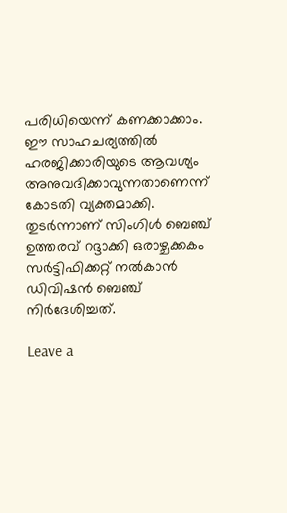പരിധിയെന്ന് കണക്കാക്കാം. ഈ സാഹചര്യത്തിൽ ഹരജിക്കാരിയുടെ ആവശ്യം അനുവദിക്കാവുന്നതാണെന്ന് കോടതി വ്യക്തമാക്കി. തുടർന്നാണ് സിംഗിൾ ബെഞ്ച് ഉത്തരവ് റദ്ദാക്കി ഒരാഴ്ചക്കകം സർട്ടിഫിക്കറ്റ് നൽകാൻ ഡിവിഷൻ ബെഞ്ച് നിർദേശിച്ചത്.

Leave a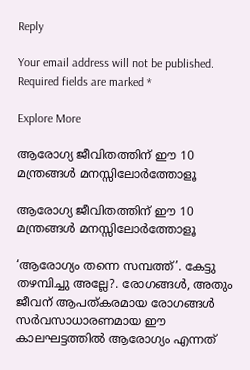Reply

Your email address will not be published. Required fields are marked *

Explore More

ആരോഗ്യ ജീവിതത്തിന് ഈ 10 മന്ത്രങ്ങൾ മനസ്സിലോർത്തോളൂ

ആരോഗ്യ ജീവിതത്തിന് ഈ 10 മന്ത്രങ്ങൾ മനസ്സിലോർത്തോളൂ

‘ആരോഗ്യം തന്നെ സമ്പത്ത്’. കേട്ടു തഴമ്പിച്ചു അല്ലേ?. രോഗങ്ങൾ, അതും ജീവന് ആപത്കരമായ രോഗങ്ങൾ സർവസാധാരണമായ ഈ കാലഘട്ടത്തിൽ ആരോഗ്യം എന്നത്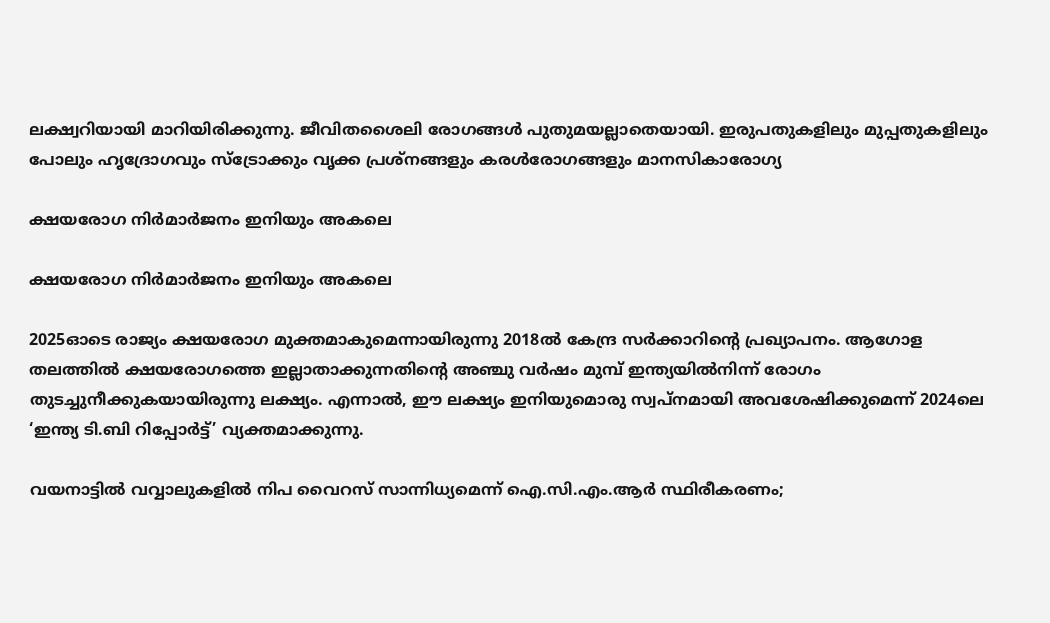ലക്ഷ്വറിയായി മാറിയിരിക്കുന്നു. ജീവിതശൈലി രോഗങ്ങൾ പുതുമയല്ലാതെയായി. ഇരുപതുകളിലും മുപ്പതുകളിലും പോലും ഹൃദ്രോഗവും സ്ട്രോക്കും വൃക്ക പ്രശ്നങ്ങളും കരൾരോഗങ്ങളും മാനസികാരോഗ്യ

ക്ഷയരോഗ നിർമാർജനം ഇനിയും അകലെ

ക്ഷയരോഗ നിർമാർജനം ഇനിയും അകലെ

2025ഓടെ രാജ്യം ക്ഷയരോഗ മുക്തമാകുമെന്നായിരുന്നു 2018ൽ കേന്ദ്ര സർക്കാറിന്റെ പ്രഖ്യാപനം. ആഗോള തലത്തിൽ ക്ഷയരോഗത്തെ ഇല്ലാതാക്കുന്നതിന്റെ അഞ്ചു വർഷം മുമ്പ് ഇന്ത്യയിൽനിന്ന് രോഗം തുടച്ചുനീക്കുകയായിരുന്നു ലക്ഷ്യം. എന്നാൽ, ഈ ലക്ഷ്യം ഇനിയുമൊരു സ്വപ്നമായി അവശേഷിക്കുമെന്ന് 2024ലെ ‘ഇന്ത്യ ടി.ബി റിപ്പോർട്ട്’ വ്യക്തമാക്കുന്നു.

വയനാട്ടിൽ വവ്വാലുകളിൽ നിപ വൈറസ് സാന്നിധ്യമെന്ന് ഐ.സി.എം.ആർ സ്ഥിരീകരണം;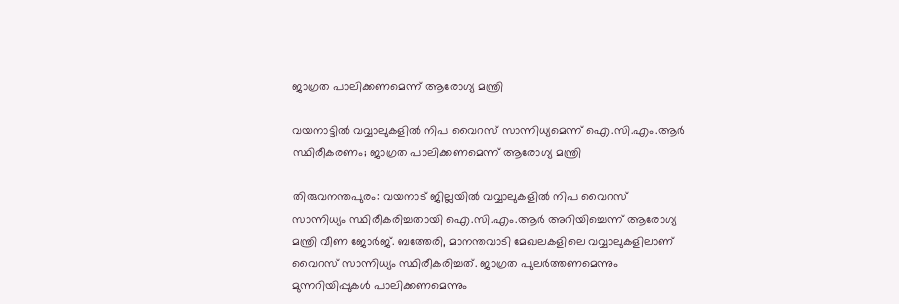ജാഗ്രത പാലിക്കണമെന്ന് ആരോഗ്യ മന്ത്രി

വയനാട്ടിൽ വവ്വാലുകളിൽ നിപ വൈറസ് സാന്നിധ്യമെന്ന് ഐ.സി.എം.ആർ സ്ഥിരീകരണം; ജാഗ്രത പാലിക്കണമെന്ന് ആരോഗ്യ മന്ത്രി

തിരുവനന്തപുരം: വയനാട് ജില്ലയിൽ വവ്വാലുകളിൽ നിപ വൈറസ് സാന്നിധ്യം സ്ഥിരീകരിച്ചതായി ഐ.സി.എം.ആർ അറിയിച്ചെന്ന് ആരോഗ്യ മന്ത്രി വീണ ജോർജ്. ബത്തേരി, മാനന്തവാടി മേഖലകളിലെ വവ്വാലുകളിലാണ് വൈറസ് സാന്നിധ്യം സ്ഥിരീകരിച്ചത്. ജാഗ്രത പുലർത്തണമെന്നും മുന്നറിയിപ്പുകൾ പാലിക്കണമെന്നും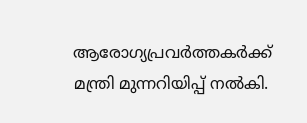ആരോഗ്യപ്രവർത്തകർക്ക് മന്ത്രി മുന്നറിയിപ്പ് നൽകി.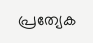പ്രത്യേക